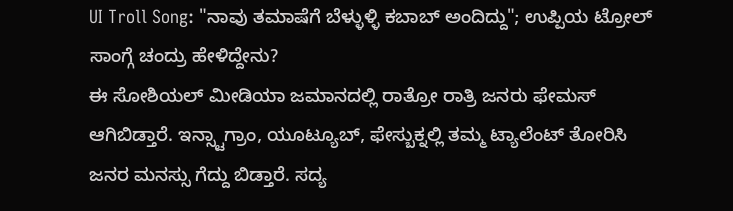UI Troll Song: "ನಾವು ತಮಾಷೆಗೆ ಬೆಳ್ಳುಳ್ಳಿ ಕಬಾಬ್ ಅಂದಿದ್ದು"; ಉಪ್ಪಿಯ ಟ್ರೋಲ್ ಸಾಂಗ್ಗೆ ಚಂದ್ರು ಹೇಳಿದ್ದೇನು?
ಈ ಸೋಶಿಯಲ್ ಮೀಡಿಯಾ ಜಮಾನದಲ್ಲಿ ರಾತ್ರೋ ರಾತ್ರಿ ಜನರು ಫೇಮಸ್ ಆಗಿಬಿಡ್ತಾರೆ. ಇನ್ಸ್ಟಾಗ್ರಾಂ, ಯೂಟ್ಯೂಬ್, ಫೇಸ್ಬುಕ್ನಲ್ಲಿ ತಮ್ಮ ಟ್ಯಾಲೆಂಟ್ ತೋರಿಸಿ ಜನರ ಮನಸ್ಸು ಗೆದ್ದು ಬಿಡ್ತಾರೆ. ಸದ್ಯ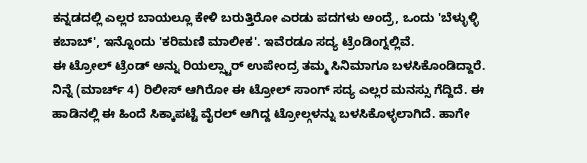ಕನ್ನಡದಲ್ಲಿ ಎಲ್ಲರ ಬಾಯಲ್ಲೂ ಕೇಳಿ ಬರುತ್ತಿರೋ ಎರಡು ಪದಗಳು ಅಂದ್ರೆ, ಒಂದು 'ಬೆಳ್ಳುಳ್ಳಿ ಕಬಾಬ್', ಇನ್ನೊಂದು 'ಕರಿಮಣಿ ಮಾಲೀಕ'. ಇವೆರಡೂ ಸದ್ಯ ಟ್ರೆಂಡಿಂಗ್ನಲ್ಲಿವೆ.
ಈ ಟ್ರೋಲ್ ಟ್ರೆಂಡ್ ಅನ್ನು ರಿಯಲ್ಸ್ಟಾರ್ ಉಪೇಂದ್ರ ತಮ್ಮ ಸಿನಿಮಾಗೂ ಬಳಸಿಕೊಂಡಿದ್ದಾರೆ. ನಿನ್ನೆ (ಮಾರ್ಚ್ 4) ರಿಲೀಸ್ ಆಗಿರೋ ಈ ಟ್ರೋಲ್ ಸಾಂಗ್ ಸದ್ಯ ಎಲ್ಲರ ಮನಸ್ಸು ಗೆದ್ದಿದೆ. ಈ ಹಾಡಿನಲ್ಲಿ ಈ ಹಿಂದೆ ಸಿಕ್ಕಾಪಟ್ಟೆ ವೈರಲ್ ಆಗಿದ್ದ ಟ್ರೋಲ್ಗಳನ್ನು ಬಳಸಿಕೊಳ್ಳಲಾಗಿದೆ. ಹಾಗೇ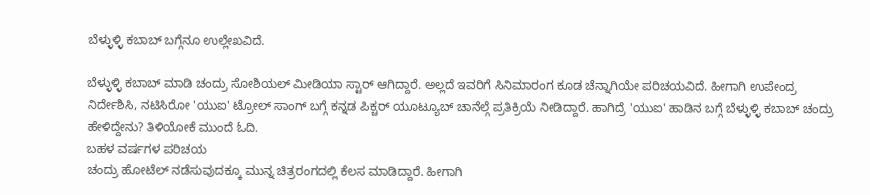ಬೆಳ್ಳುಳ್ಳಿ ಕಬಾಬ್ ಬಗ್ಗೆನೂ ಉಲ್ಲೇಖವಿದೆ.

ಬೆಳ್ಳುಳ್ಳಿ ಕಬಾಬ್ ಮಾಡಿ ಚಂದ್ರು ಸೋಶಿಯಲ್ ಮೀಡಿಯಾ ಸ್ಟಾರ್ ಆಗಿದ್ದಾರೆ. ಅಲ್ಲದೆ ಇವರಿಗೆ ಸಿನಿಮಾರಂಗ ಕೂಡ ಚೆನ್ನಾಗಿಯೇ ಪರಿಚಯವಿದೆ. ಹೀಗಾಗಿ ಉಪೇಂದ್ರ ನಿರ್ದೇಶಿಸಿ, ನಟಿಸಿರೋ 'ಯುಐ' ಟ್ರೋಲ್ ಸಾಂಗ್ ಬಗ್ಗೆ ಕನ್ನಡ ಪಿಕ್ಚರ್ ಯೂಟ್ಯೂಬ್ ಚಾನೆಲ್ಗೆ ಪ್ರತಿಕ್ರಿಯೆ ನೀಡಿದ್ದಾರೆ. ಹಾಗಿದ್ರೆ 'ಯುಐ' ಹಾಡಿನ ಬಗ್ಗೆ ಬೆಳ್ಳುಳ್ಳಿ ಕಬಾಬ್ ಚಂದ್ರು ಹೇಳಿದ್ದೇನು? ತಿಳಿಯೋಕೆ ಮುಂದೆ ಓದಿ.
ಬಹಳ ವರ್ಷಗಳ ಪರಿಚಯ
ಚಂದ್ರು ಹೋಟೆಲ್ ನಡೆಸುವುದಕ್ಕೂ ಮುನ್ನ ಚಿತ್ರರಂಗದಲ್ಲಿ ಕೆಲಸ ಮಾಡಿದ್ದಾರೆ. ಹೀಗಾಗಿ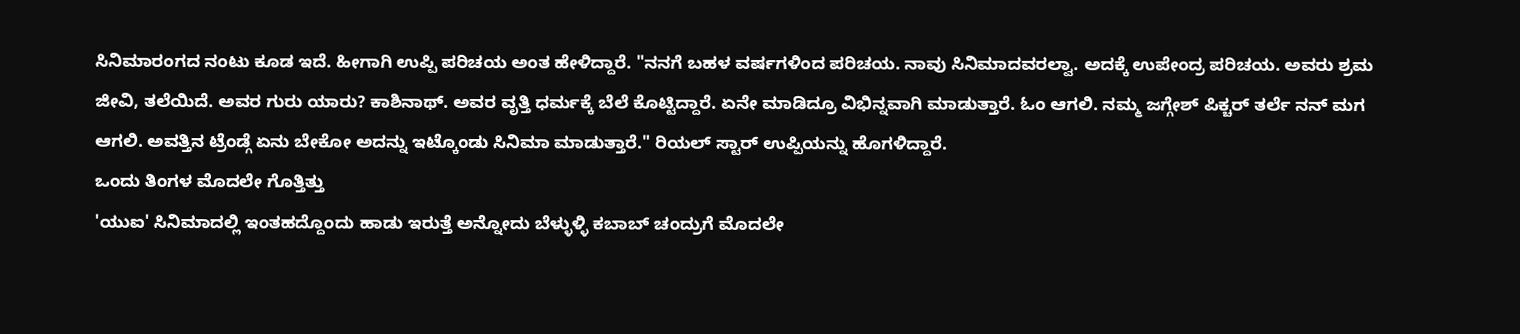ಸಿನಿಮಾರಂಗದ ನಂಟು ಕೂಡ ಇದೆ. ಹೀಗಾಗಿ ಉಪ್ಪಿ ಪರಿಚಯ ಅಂತ ಹೇಳಿದ್ದಾರೆ. "ನನಗೆ ಬಹಳ ವರ್ಷಗಳಿಂದ ಪರಿಚಯ. ನಾವು ಸಿನಿಮಾದವರಲ್ವಾ. ಅದಕ್ಕೆ ಉಪೇಂದ್ರ ಪರಿಚಯ. ಅವರು ಶ್ರಮ ಜೀವಿ, ತಲೆಯಿದೆ. ಅವರ ಗುರು ಯಾರು? ಕಾಶಿನಾಥ್. ಅವರ ವೃತ್ತಿ ಧರ್ಮಕ್ಕೆ ಬೆಲೆ ಕೊಟ್ಟಿದ್ದಾರೆ. ಏನೇ ಮಾಡಿದ್ರೂ ವಿಭಿನ್ನವಾಗಿ ಮಾಡುತ್ತಾರೆ. ಓಂ ಆಗಲಿ. ನಮ್ಮ ಜಗ್ಗೇಶ್ ಪಿಕ್ಚರ್ ತರ್ಲೆ ನನ್ ಮಗ ಆಗಲಿ. ಅವತ್ತಿನ ಟ್ರೆಂಡ್ಗೆ ಏನು ಬೇಕೋ ಅದನ್ನು ಇಟ್ಕೊಂಡು ಸಿನಿಮಾ ಮಾಡುತ್ತಾರೆ." ರಿಯಲ್ ಸ್ಟಾರ್ ಉಪ್ಪಿಯನ್ನು ಹೊಗಳಿದ್ದಾರೆ.
ಒಂದು ತಿಂಗಳ ಮೊದಲೇ ಗೊತ್ತಿತ್ತು
'ಯುಐ' ಸಿನಿಮಾದಲ್ಲಿ ಇಂತಹದ್ದೊಂದು ಹಾಡು ಇರುತ್ತೆ ಅನ್ನೋದು ಬೆಳ್ಳುಳ್ಳಿ ಕಬಾಬ್ ಚಂದ್ರುಗೆ ಮೊದಲೇ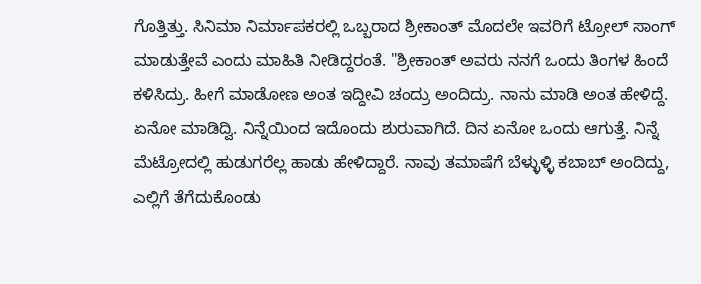ಗೊತ್ತಿತ್ತು. ಸಿನಿಮಾ ನಿರ್ಮಾಪಕರಲ್ಲಿ ಒಬ್ಬರಾದ ಶ್ರೀಕಾಂತ್ ಮೊದಲೇ ಇವರಿಗೆ ಟ್ರೋಲ್ ಸಾಂಗ್ ಮಾಡುತ್ತೇವೆ ಎಂದು ಮಾಹಿತಿ ನೀಡಿದ್ದರಂತೆ. "ಶ್ರೀಕಾಂತ್ ಅವರು ನನಗೆ ಒಂದು ತಿಂಗಳ ಹಿಂದೆ ಕಳಿಸಿದ್ರು. ಹೀಗೆ ಮಾಡೋಣ ಅಂತ ಇದ್ದೀವಿ ಚಂದ್ರು ಅಂದಿದ್ರು. ನಾನು ಮಾಡಿ ಅಂತ ಹೇಳಿದ್ದೆ. ಏನೋ ಮಾಡಿದ್ವಿ. ನಿನ್ನೆಯಿಂದ ಇದೊಂದು ಶುರುವಾಗಿದೆ. ದಿನ ಏನೋ ಒಂದು ಆಗುತ್ತೆ. ನಿನ್ನೆ ಮೆಟ್ರೋದಲ್ಲಿ ಹುಡುಗರೆಲ್ಲ ಹಾಡು ಹೇಳಿದ್ದಾರೆ. ನಾವು ತಮಾಷೆಗೆ ಬೆಳ್ಳುಳ್ಳಿ ಕಬಾಬ್ ಅಂದಿದ್ದು, ಎಲ್ಲಿಗೆ ತೆಗೆದುಕೊಂಡು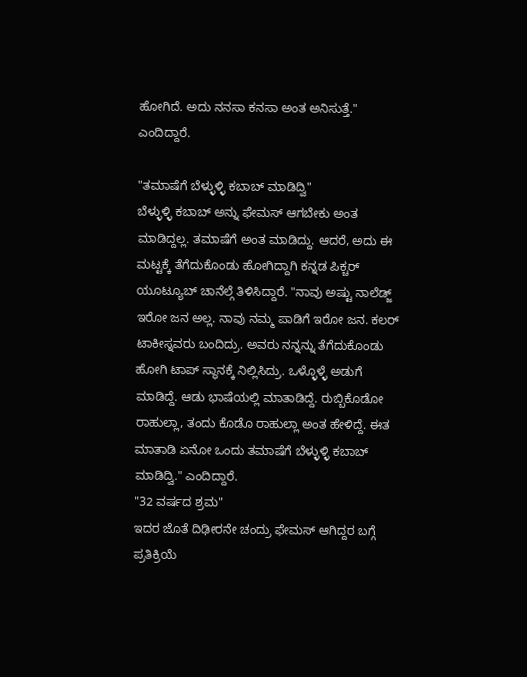ಹೋಗಿದೆ. ಅದು ನನಸಾ ಕನಸಾ ಅಂತ ಅನಿಸುತ್ತೆ." ಎಂದಿದ್ದಾರೆ.

"ತಮಾಷೆಗೆ ಬೆಳ್ಳುಳ್ಳಿ ಕಬಾಬ್ ಮಾಡಿದ್ವಿ"
ಬೆಳ್ಳುಳ್ಳಿ ಕಬಾಬ್ ಅನ್ನು ಫೇಮಸ್ ಆಗಬೇಕು ಅಂತ ಮಾಡಿದ್ದಲ್ಲ. ತಮಾಷೆಗೆ ಅಂತ ಮಾಡಿದ್ದು. ಆದರೆ, ಅದು ಈ ಮಟ್ಟಕ್ಕೆ ತೆಗೆದುಕೊಂಡು ಹೋಗಿದ್ದಾಗಿ ಕನ್ನಡ ಪಿಕ್ಚರ್ ಯೂಟ್ಯೂಬ್ ಚಾನೆಲ್ಗೆ ತಿಳಿಸಿದ್ದಾರೆ. "ನಾವು ಅಷ್ಟು ನಾಲೆಡ್ಜ್ ಇರೋ ಜನ ಅಲ್ಲ. ನಾವು ನಮ್ಮ ಪಾಡಿಗೆ ಇರೋ ಜನ. ಕಲರ್ ಟಾಕೀಸ್ನವರು ಬಂದಿದ್ರು. ಅವರು ನನ್ನನ್ನು ತೆಗೆದುಕೊಂಡು ಹೋಗಿ ಟಾಪ್ ಸ್ಥಾನಕ್ಕೆ ನಿಲ್ಲಿಸಿದ್ರು. ಒಳ್ಳೊಳ್ಳೆ ಅಡುಗೆ ಮಾಡಿದ್ದೆ. ಆಡು ಭಾಷೆಯಲ್ಲಿ ಮಾತಾಡಿದ್ದೆ. ರುಬ್ಬಿಕೊಡೋ ರಾಹುಲ್ಲಾ, ತಂದು ಕೊಡೊ ರಾಹುಲ್ಲಾ ಅಂತ ಹೇಳಿದ್ದೆ. ಈತ ಮಾತಾಡಿ ಏನೋ ಒಂದು ತಮಾಷೆಗೆ ಬೆಳ್ಳುಳ್ಳಿ ಕಬಾಬ್ ಮಾಡಿದ್ವಿ." ಎಂದಿದ್ದಾರೆ.
"32 ವರ್ಷದ ಶ್ರಮ"
ಇದರ ಜೊತೆ ದಿಢೀರನೇ ಚಂದ್ರು ಫೇಮಸ್ ಆಗಿದ್ದರ ಬಗ್ಗೆ ಪ್ರತಿಕ್ರಿಯೆ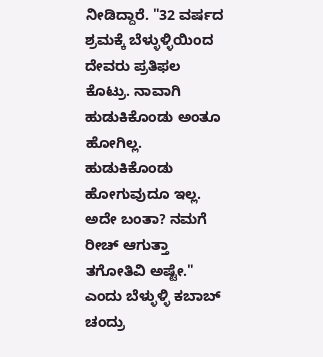ನೀಡಿದ್ದಾರೆ. "32 ವರ್ಷದ ಶ್ರಮಕ್ಕೆ ಬೆಳ್ಳುಳ್ಳಿಯಿಂದ ದೇವರು ಪ್ರತಿಫಲ ಕೊಟ್ರು. ನಾವಾಗಿ ಹುಡುಕಿಕೊಂಡು ಅಂತೂ ಹೋಗಿಲ್ಲ. ಹುಡುಕಿಕೊಂಡು ಹೋಗುವುದೂ ಇಲ್ಲ. ಅದೇ ಬಂತಾ? ನಮಗೆ ರೀಚ್ ಆಗುತ್ತಾ ತಗೋತಿವಿ ಅಷ್ಟೇ." ಎಂದು ಬೆಳ್ಳುಳ್ಳಿ ಕಬಾಬ್ ಚಂದ್ರು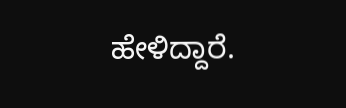ಹೇಳಿದ್ದಾರೆ.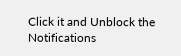Click it and Unblock the Notifications